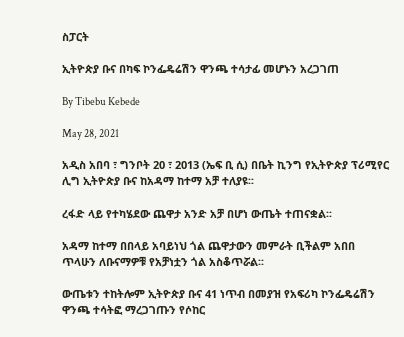ስፓርት

ኢትዮጵያ ቡና በካፍ ኮንፌዴሬሽን ዋንጫ ተሳታፊ መሆኑን አረጋገጠ

By Tibebu Kebede

May 28, 2021

አዲስ አበባ ፣ ግንቦት 20 ፣ 2013 (ኤፍ ቢ ሲ) በቤት ኪንግ የኢትዮጵያ ፕሪሚየር ሊግ ኢትዮጵያ ቡና ከአዳማ ከተማ አቻ ተለያዩ፡፡

ረፋድ ላይ የተካሄደው ጨዋታ አንድ አቻ በሆነ ውጤት ተጠናቋል፡፡

አዳማ ከተማ በበላይ አባይነህ ጎል ጨዋታውን መምራት ቢችልም አበበ ጥላሁን ለቡናማዎቹ የአቻነቷን ጎል አስቆጥሯል፡፡

ውጤቱን ተከትሎም ኢትዮጵያ ቡና 41 ነጥብ በመያዝ የአፍሪካ ኮንፌዴሬሽን ዋንጫ ተሳትፎ ማረጋገጡን የሶከር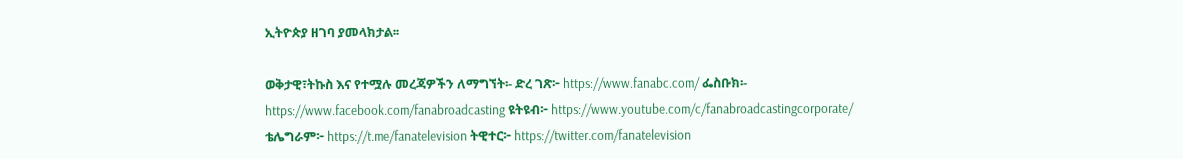ኢትዮጵያ ዘገባ ያመላክታል፡፡

ወቅታዊ፣ትኩስ እና የተሟሉ መረጃዎችን ለማግኘት፡- ድረ ገጽ፦ https://www.fanabc.com/ ፌስቡክ፡- https://www.facebook.com/fanabroadcasting ዩትዩብ፦ https://www.youtube.com/c/fanabroadcastingcorporate/ ቴሌግራም፦ https://t.me/fanatelevision ትዊተር፦ https://twitter.com/fanatelevision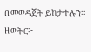በመወዳጀት ይከታተሉን፡፡ ዘወትር፦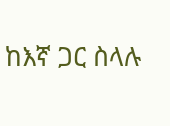ከእኛ ጋር ስላሉ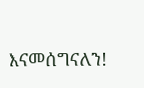እናመሰግናለን!